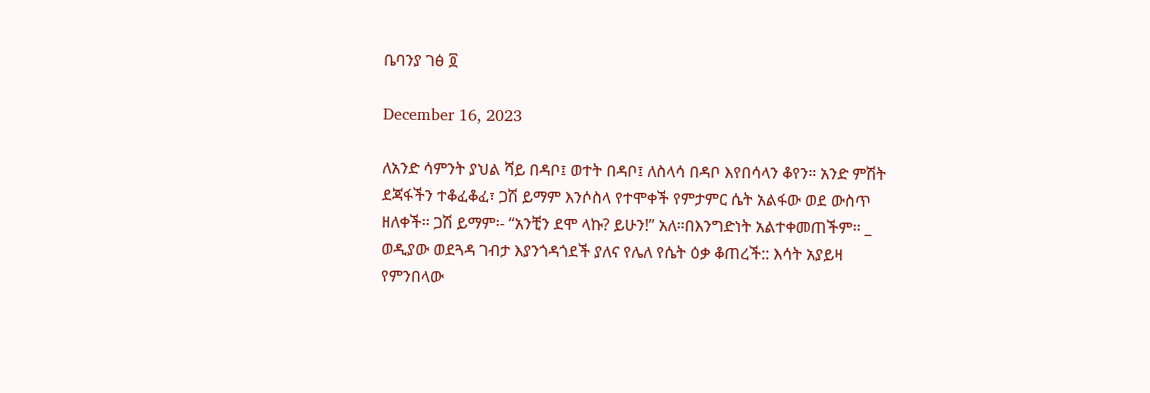ቤባንያ ገፅ ፬

December 16, 2023

ለአንድ ሳምንት ያህል ሻይ በዳቦ፤ ወተት በዳቦ፤ ለስላሳ በዳቦ እየበሳላን ቆየን። አንድ ምሽት ደጃፋችን ተቆፈቆፈ፣ ጋሽ ይማም እንሶስላ የተሞቀች የምታምር ሴት አልፋው ወደ ውስጥ ዘለቀች፡፡ ጋሽ ይማም፡- “አንቺን ደሞ ላኩ? ይሁን!” አለ።በእንግድነት አልተቀመጠችም፡፡ _ ወዲያው ወደጓዳ ገብታ እያንጎዳጎደች ያለና የሌለ የሴት ዕቃ ቆጠረች:: እሳት አያይዛ የምንበላው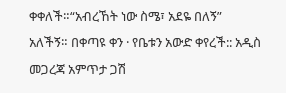ቀቀለች።“አብረኸት ነው ስሜ፣ አደዬ በለኝ” አለችኝ። በቀጣዩ ቀን · የቤቱን አውድ ቀየረች:: አዲስ መጋረጃ አምጥታ ጋሽ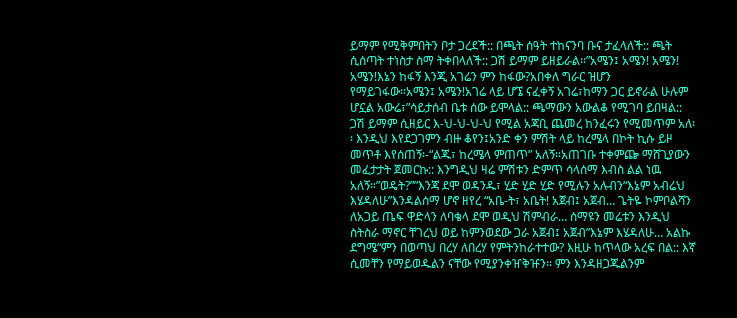ይማም የሚቅምበትን ቦታ ጋረደች:: በጫት ሰዓት ተከናንባ ቡና ታፈላለች:: ጫት ሲሰጣት ተነስታ ስማ ትቀበላለች:: ጋሽ ይማም ይዘይራል፡፡”አሜን፤ አሜን! አሜን! አሜን!እኔን ከፋኝ እንጂ አገሬን ምን ከፋው?አበቀለ ግራር ዝሆን የማይገፋው።አሜን፤ አሜን!አገሬ ላይ ሆኜ ናፈቀኝ አገሬ፣ከማን ጋር ይኖራል ሁሉም ሆኗል አውሬ፣”ሳይታሰብ ቤቱ ሰው ይሞላል:: ጫማውን አውልቆ የሚገባ ይበዛል:: ጋሽ ይማም ሲዘይር እ-ህ-ህ-ህ-ህ የሚል አጃቢ ጨመረ ከንፈሩን የሚመጥም አለ፡፡ እንዲህ እየደጋገምን ብዙ ቆየን፤አንድ ቀን ምሽት ላይ ከረሜላ በኮት ኪሱ ይዞ መጥቶ እየሰጠኝ፡-“ልጁ፣ ከረሜላ ምጠጥ” አለኝ።አጠገቡ ተቀምጬ ማሸጊያውን መፈታታት ጀመርኩ:: እንግዲህ ዛሬ ምሽቱን ድምጥ ሳላሰማ እብስ ልል ነዉ አለኝ።”ወዴት?””እንጃ ደሞ ወዳንዱ፣ ሂድ ሂድ ሂድ የሚሉን አሉብን“እኔም አብሬህ እሄዳለሁ”እንዳልሰማ ሆኖ ዘየረ “አቤ-ት፣ አቤት! አጀብ፤ አጀብ… ጌትዬ ኮምቦልሻን ለአጋይ ጤፍ ዋድላን ለባቄላ ደሞ ወዲህ ሽምብራ… ሰማዩን መሬቱን እንዲህ ስትስራ ማኖር ቸገረህ ወይ ከምንወደው ጋራ አጀብ፤ አጀብ”እኔም እሄዳለሁ… አልኩ ደግሜ“ምን በወጣህ በረሃ ለበረሃ የምትንከራተተው? እዚሁ ከጥላው አረፍ በል:: እኛ ሲመቸን የማይወዱልን ናቸው የሚያንቀዠቅዡን፡፡ ምን እንዳዘጋጁልንም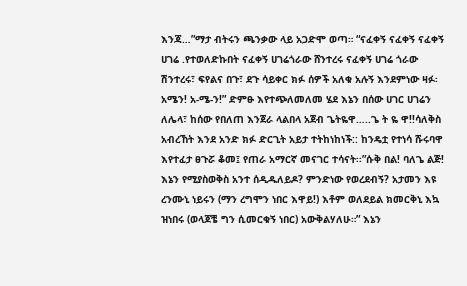እንጃ…”ማታ ብትሩን ጫንቃው ላይ አጋድሞ ወጣ። “ናፈቀኝ ናፈቀኝ ናፈቀኝ ሀገሬ .የተወለድኩበት ናፈቀኝ ሀገሬጎራው ሸንተረሩ ናፈቀኝ ሀገሬ ጎራው ሽንተረሩ፣ ፍየልና በጉ፣ ደጉ ሳይቀር ክፉ ሰዎች አለቁ አሉኝ እንደምነው ዛፉ፡ አሜን! አ-ሜ-ን!” ድምፁ እየተጭለመለመ ሄደ እኔን በሰው ሀገር ሀገሬን ለሌላ፣ ከሰው የበለጠ እንጀራ ላልበላ አጀብ ጌትዬዋ…..ጌ ት ዬ ዋ!!ሳለቅስ አብረኸት እንደ አንድ ክፉ ድርጊት አይታ ተትከነከነች:: ከንዴቷ የተነሳ ሹሩባዋ እየተፈታ ፀጉሯ ቆመ፤ የጠራ አማርኛ መናገር ተሳናት፡፡”ሱቅ በል! ባለጌ ልጅ! እኔን የሚያስወቅስ አንተ ሰዲዱለይዶ? ምንድነው የወረደብኝ? አታመን እዩ ረንሙኒ ነይሩን (ማን ረግሞን ነበር እዋይ!) እቶም ወለደይል ክመርቅኒ እኳ ዝነበሩ (ወላጆቼ ግን ሲመርቁኝ ነበር) አውቅልሃለሁ።” እኔን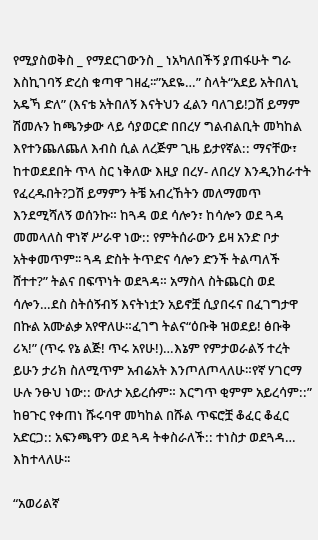የሚያስወቅስ _ የማደርገውንስ _ ነአካለበችኝ ያጠፋሁት ግራ እስኪገባኝ ድረስ ቁጣዋ ገዘፈ፡፡”አደዬ…” ስላት“አደይ አትበለኒ አዴኻ ድለ” (እናቴ አትበለኝ እናትህን ፈልን ባለገይ!ጋሽ ይማም ሽመሉን ከጫንቃው ላይ ሳያወርድ በበረሃ ግልብልቢት መካከል እየተንጨለጨለ እብስ ሲል ለረጅም ጊዜ ይታየኛል:: ማናቸው፣ ከተወደደበት ጥላ ስር ነቅለው እዚያ በረሃ- ለበረሃ እንዲንከራተት የፈረዱበት?ጋሽ ይማምን ትቼ አብረኸትን መለማመጥ እንደሚሻለኝ ወሰንኩ። ከጓዳ ወደ ሳሎን፣ ከሳሎን ወደ ጓዳ መመላለስ ዋነኛ ሥራዋ ነው:: የምትሰራውን ይዛ አንድ ቦታ አትቀመጥም፡፡ ጓዳ ድስት ትጥድና ሳሎን ድንች ትልጣለች ሸተተ?” ትልና በፍጥነት ወደጓዳ። አማስላ ስትጨርስ ወደ ሳሎን…ደስ ስትሰኝብኝ እናትነቷን አይኖቿ ሲያበሩና በፈገግታዋ በኩል አሙልቃ አየዋለሁ።ፈገግ ትልና“ዕቡቅ ዝወደይ! ፅቡቅ ሪኣ!” (ጥሩ የኔ ልጅ! ጥሩ አየሁ!)…እኔም የምታወራልኝ ተረት ይሁን ታሪክ ስለሚጥም አብሬአት እንጦለጦላለሁ።የኛ ሃገርማ ሁሉ ንፁህ ነው:: ውለታ አይረሱም። እርግጥ ቂምም አይረሳም::” ከፀጉር የቀጠነ ሹሩባዋ መካከል በሹል ጥፍሮቿ ቆፈር ቆፈር አድርጋ:: አፍንጫዋን ወደ ጓዳ ትቀስራለች:: ተነስታ ወደጓዳ… እከተላለሁ፡፡

“አወሪልኛ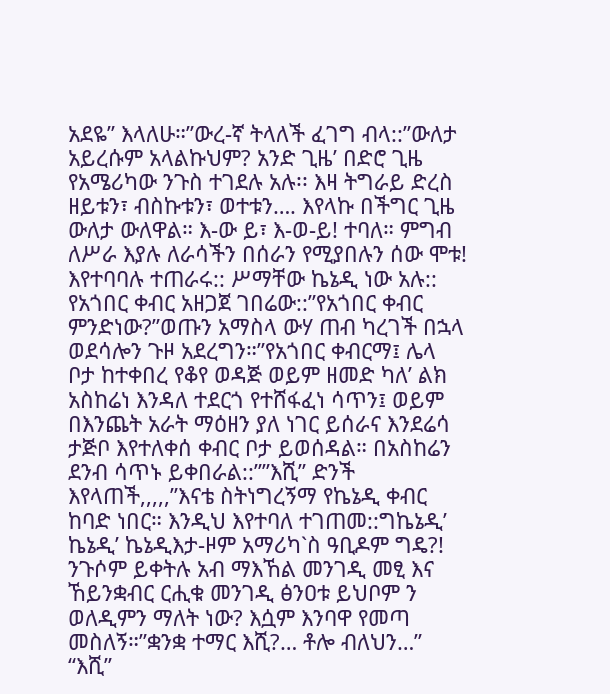አደዬ” እላለሁ።”ውረ-ኛ ትላለች ፈገግ ብላ::”ውለታ አይረሱም አላልኩህም? አንድ ጊዜ’ በድሮ ጊዜ የአሜሪካው ንጉስ ተገደሉ አሉ፡፡ እዛ ትግራይ ድረስ ዘይቱን፣ ብስኩቱን፣ ወተቱን…. እየላኩ በችግር ጊዜ ውለታ ውለዋል። እ-ው ይ፣ እ-ወ-ይ! ተባለ። ምግብ ለሥራ እያሉ ለራሳችን በሰራን የሚያበሉን ሰው ሞቱ! እየተባባሉ ተጠራሩ:: ሥማቸው ኬኔዲ ነው አሉ:: የአጎበር ቀብር አዘጋጀ ገበሬው::”የአጎበር ቀብር ምንድነው?”ወጡን አማስላ ውሃ ጠብ ካረገች በኋላ ወደሳሎን ጉዞ አደረግን።”የአጎበር ቀብርማ፤ ሌላ ቦታ ከተቀበረ የቆየ ወዳጅ ወይም ዘመድ ካለ’ ልክ አስከሬነ እንዳለ ተደርጎ የተሸፋፈነ ሳጥን፤ ወይም በእንጨት አራት ማዕዘን ያለ ነገር ይሰራና እንደሬሳ ታጅቦ እየተለቀሰ ቀብር ቦታ ይወሰዳል። በአስከሬን ደንብ ሳጥኑ ይቀበራል::””እሺ” ድንች እየላጠች,,,,,”እናቴ ስትነግረኝማ የኬኔዲ ቀብር ከባድ ነበር። እንዲህ እየተባለ ተገጠመ::ግኬኔዲ’ ኬኔዲ’ ኬኔዲእታ-ዞም አማሪካ`ስ ዓቢዶም ግዴ?! ንጉሶም ይቀትሉ አብ ማእኸል መንገዲ መፂ እና ኸይንቋብር ርሒቁ መንገዲ ፅንዐቱ ይህቦም ን ወለዲምን ማለት ነው? እሷም እንባዋ የመጣ መስለኝ።”ቋንቋ ተማር እሺ?… ቶሎ ብለህን…” “እሺ”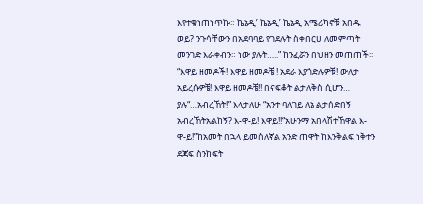እየተቁነጠነጥኩ። ኬኔዲ’ ኬኔዲ’ ኬኔዲ አሜሪካኖቹ አበዱ ወይ? ንጉሳቸውን በአደባባይ የገደሉት ስቀበርሀ ለመምጣት መንገድ እራቀብን። ነው ያሉት…..” ከንፈሯን በህዘን መጠጠች፡፡ “እዋይ ዘመዶች! እዋይ ዘመዶቼ ! አደራ እያጎድሉዎቹ! ውለታ አይረሱዎቼ! እዋይ ዘመዶቼ!! በናፍቆት ልታለቅስ ሲሆን… ያሉ“…አብረኸት!” እላታለሁ “አንተ ባለገይ ለኔ ልታሰድበኝ አብረኸትአልከኝ? እ-ዋ-ይ! እዋይ!!“አሁንማ አበላሽተኸዋል እ-ዋ-ይ!”ከአመት በኋላ ይመስለኛል አንድ ጠዋት ከእንቅልፍ ነቅተን ደጃፍ ስንከፍት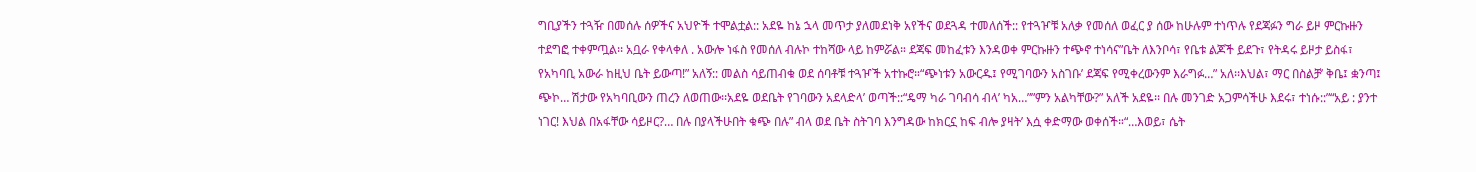ግቢያችን ተጓዥ በመሰሉ ሰዎችና አህዮች ተሞልቷል:: አደዬ ከኔ ኋላ መጥታ ያለመደነቅ አየችና ወደጓዳ ተመለሰች:: የተጓዦቹ አለቃ የመሰለ ወፈር ያ ሰው ከሁሉም ተነጥሉ የደጃፉን ግራ ይዞ ምርኩዙን ተደግፎ ተቀምጧል፡፡ አቧራ የቀላቀለ . አውሎ ነፋስ የመሰለ ብሉኮ ተከሻው ላይ ከምሯል። ደጃፍ መከፈቱን እንዳወቀ ምርኩዙን ተጭኖ ተነሳና”ቤት ለእንቦሳ፣ የቤቱ ልጆች ይደጉ፣ የትዳሩ ይዞታ ይስፋ፣ የአካባቢ አውራ ከዚህ ቤት ይውጣ!” አለኝ:: መልስ ሳይጠብቁ ወደ ሰባቶቹ ተጓዦች አተኩሮ።“ጭነቱን አውርዱ፤ የሚገባውን አስገቡ’ ደጃፍ የሚቀረውንም እራግፉ…” አለ፡፡እህል፣ ማር በስልቻ’ ቅቤ፤ ቋንጣ፤ ጭኮ… ሽታው የአካባቢውን ጠረን ለወጠው፡፡አደዬ ወደቤት የገባውን አደላድላ’ ወጣች::“ዴማ ካራ ገባብሳ ብላ’ ካአ…””ምን አልካቸው?” አለች አደዬ፡፡ በሉ መንገድ አጋምሳችሁ እደሩ፣ ተነሱ::”“አይ : ያንተ ነገር! እህል በአፋቸው ሳይዞር?… በሉ በያላችሁበት ቁጭ በሉ” ብላ ወደ ቤት ስትገባ እንግዳው ከክርኗ ከፍ ብሎ ያዛት’ እሷ ቀድማው ወቀሰች።“…እወይ፣ ሴት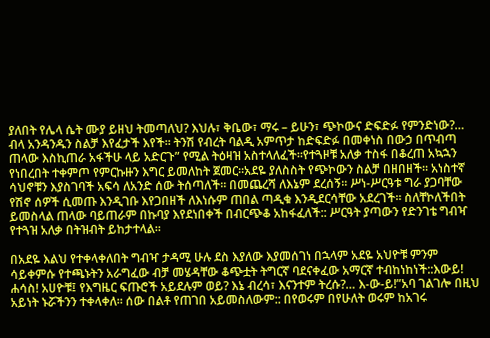ያለበት የሌላ ሴት ሙያ ይዘህ ትመጣለህ? እህሉ፣ ቅቤው፣ ማሩ – ይሁን፣ ጭኮውና ድፍድፉ የምንድነው?… ብላ አንዳንዱን ስልቻ እየፈታች እየች፡፡ ትንሽ የብረት ባልዲ አምጥታ ከድፍድፉ በመቀነስ በውኃ በጥብጣ ጠላው እስኪጠራ አፋችሁ ላይ አድርጉ” የሚል ትዕዛዝ አስተላለፈች።የተጓዞቹ አለቃ ተስፋ በቆረጠ አኳኋን የነበረበት ተቀምጦ የምርኩዙን እግር ይመለከት ጀመር።አደዬ ያለስስት የጭኮውን ስልቻ በዘበዘች። አነስተኛ ሳህኖቹን እያስገባች አፍሳ ለአንድ ሰው ትሰጣለች። በመጨረሻ ለእኔም ደረሰኝ። ሥነ-ሥርዓቱ ግራ ያጋባቸው የሽኖ ሰዎች ሲመጡ እንዲገቡ እየጋበዘች ለእነሱም ጠበል ጣዲቁ እንዲደርሳቸው አደረገች። ስለቸኮለችበት ይመስላል ጠላው ባይጠራም በኩባያ እየደነበቀች በብርጭቆ አከፋፈለች:: ሥርዓት ያጣውን የድንገቴ ግብዣ የተጓዝ አለቃ በትዝብት ይከታተላል።

በአደዬ እልህ የተቀላቀለበት ግብዣ ታዳሚ ሁሉ ደስ እያለው እያመሰገነ በኋላም አደዬ አህዮቹ ምንም ሳይቀምሱ የተጫኑትን አራግፈው ብቻ መሄዳቸው ቆጭቷት ትግርኛ ባደናቀፈው አማርኛ ተብከነከነች::እውይ! ሐሳስ! አሀዮቹ፤ የእግዜር ፍጡሮች አይደሉም ወይ? እኔ ብረሳ፣ እናንተም ትረሱ?… እ-ው-ይ!”አባ ገልገሎ በዚህ አይነት ኑሯችንን ተቀላቀለ። ሰው በልቶ የጠገበ አይመስለውም:: በየወሩም በየሁለት ወሩም ከአገሩ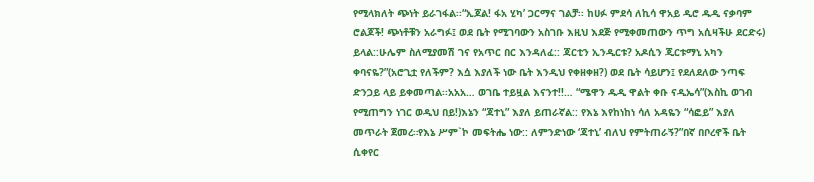የሚላክለት ጭነት ይራገፋል፡፡“ኢጆል! ፋአ ሂካ’ ጋርማና ገልቻ፡፡ ከሀፉ ምደሳ ለኪሳ ዋአይ ዲሮ ዱዲ ናቃባም ሮልጆች! ጭነቶቹን አራግፉ፤ ወደ ቤት የሚገባውን አስገቡ እዚህ እደጅ የሚቀመጠውን ጥግ አሲዛችሁ ደርድሩ) ይላል::ሁሌም ስለሚያመሽ ገና የአጥር በር እንዳለፈ:: ጃርቲን ኢንዲርቱ? አዶሲን ጂርቱማኒ አካን ቀባናዬ?”(አሮጊቷ የለችም? እሷ እያለች ነው ቤት እንዲህ የቀዘቀዘ?) ወደ ቤት ሳይሆን፤ የደለደለው ንጣፍ ድንጋይ ላይ ይቀመጣል፡፡አአአ… ወገቤ ተይዟል እናንተ!!… “ሜዋን ዱዲ ዋልት ቀቡ ናዲኤሳ”(እስኪ ወገብ የሚጠግን ነገር ወዲህ በይ!)እኔን “ጃተኒ” እያለ ይጠራኛል:: የእኔ እየከነከነ ሳለ አዳዬን “ሳፎይ” እያለ መጥራት ጀመረ።የእኔ ሥም`ኮ መፍትሔ ነው:: ለምንድነው ‘ጃተኒ’ ብለህ የምትጠራኝ?”በኛ በቦረኖች ቤት ሲቀየር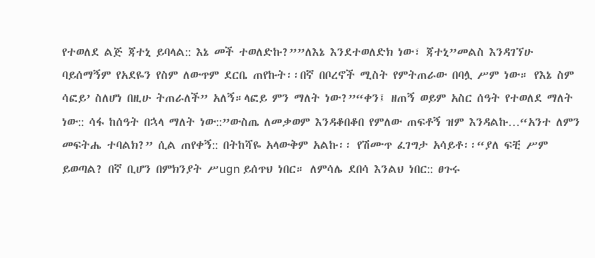የተወለደ ልጅ ጃተኒ ይባላል:: እኔ መች ተወለድኩ?””ለእኔ እንደተወለድክ ነው፣ ጃተኒ”መልስ እንዳገኘሁ ባይሰማኝም የአደዬን የስም ለውጥም ደርቤ ጠየኩት፡፡በኛ በቦረኖች ሚስት የምትጠራው በባሏ ሥም ነው። የእኔ ስም ሳፎይ’ ስለሆነ በዚሁ ትጠራለች” አለኝ።ላፎይ ምን ማለት ነው?”“ቀን፤ ዘጠኝ ወይም አስር ሰዓት የተወለደ ማለት ነው:: ሳፋ ከሰዓት በኋላ ማለት ነው::”ውስጤ ለመቃወም እንዳቆበቆበ የምለው ጠፍቶኝ ዝም እንዳልኩ…“አንተ ለምን መፍትሔ ተባልክ?” ሲል ጠየቀኝ:: በትከሻዬ አላውቅም አልኩ፡፡ የሽሙጥ ፈገግታ አሳይቶ፡፡“ያለ ፍቺ ሥም ይወጣል? በኛ ቢሆን በምክንያት ሥugn ይሰጥህ ነበር። ለምሳሌ ደበሳ እንልህ ነበር:: ፀጉሩ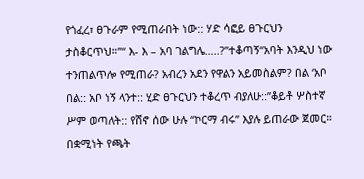የጎፈረ፣ ፀጉራም የሚጠራበት ነው:: ሃድ ሳፎይ ፀጉርህን ታስቆርጥህ።”“ እ- እ – አባ ገልግሌ…..?”ተቆጣኝ“አባት እንዲህ ነው ተንጠልጥሎ የሚጠራ? አብረን አደን የዋልን አይመስልም? በል ‘አቦ በል:: አቦ ነኝ ላንተ:: ሂድ ፀጉርህን ተቆረጥ ብያለሁ::”ቆይቶ ሦስተኛ ሥም ወጣለት:: የሸኖ ሰው ሁሉ “ኮርማ ብሩ” እያሉ ይጠራው ጀመር። በቋሚነት የጫት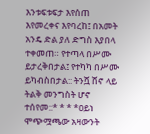እንቱፍቱፍታ እየሰጠ እየመረቀና እየባረከ፤ በአመት አንዴ ድል ያለ ድግስ እያበላ ተቀመጠ። የተጣላ በሥሙ ይታረቅበታል፤ የተካካ በሥሙ ይካብስበታል:: ትንሿ ሸኖ ላይ ትልቅ መንግስት ሆኖ ተሰየመ::* * * *ዐይነ ሞጭሟጫው አዛውንት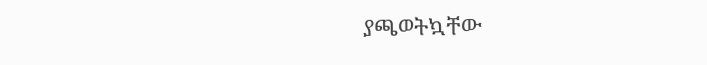ያጫወትኳቸው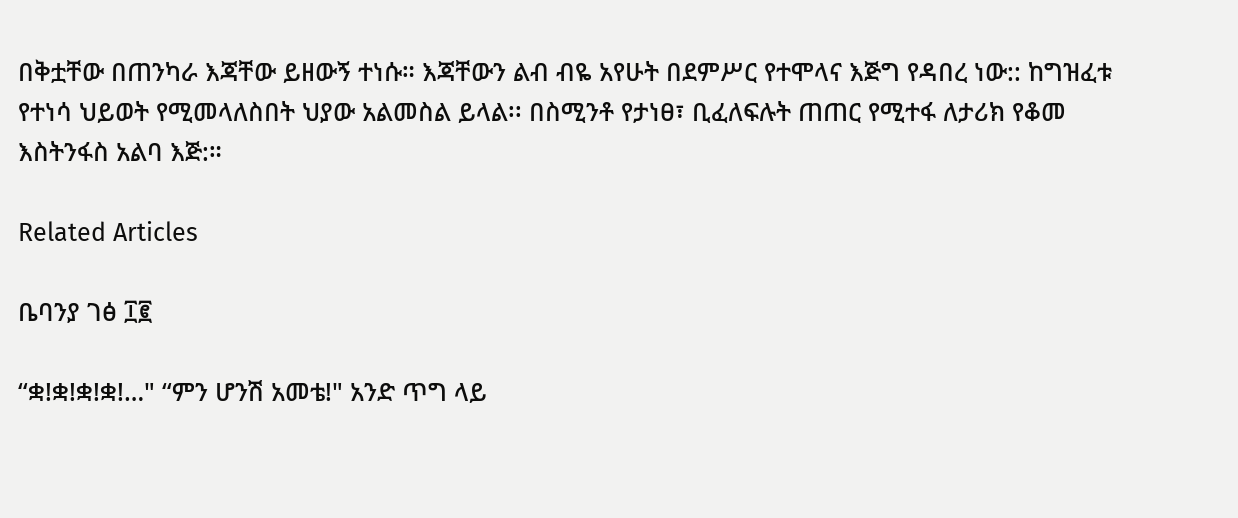በቅቷቸው በጠንካራ እጃቸው ይዘውኝ ተነሱ። እጃቸውን ልብ ብዬ አየሁት በደምሥር የተሞላና እጅግ የዳበረ ነው:: ከግዝፈቱ የተነሳ ህይወት የሚመላለስበት ህያው አልመስል ይላል፡፡ በስሚንቶ የታነፀ፣ ቢፈለፍሉት ጠጠር የሚተፋ ለታሪክ የቆመ እስትንፋስ አልባ እጅ:።

Related Articles

ቤባንያ ገፅ ፲፪

“ቋ!ቋ!ቋ!ቋ!…" “ምን ሆንሽ አመቴ!" አንድ ጥግ ላይ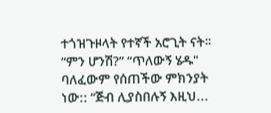ተጎዝጉዞላት የተኛች አሮጊት ናት፡፡ “ምን ሆንሽ?” “ጥለውኝ ሄዱ" ባለፈውም የሰጠችው ምክንያት ነው:: “ጅብ ሊያስበሉኝ እዚህ...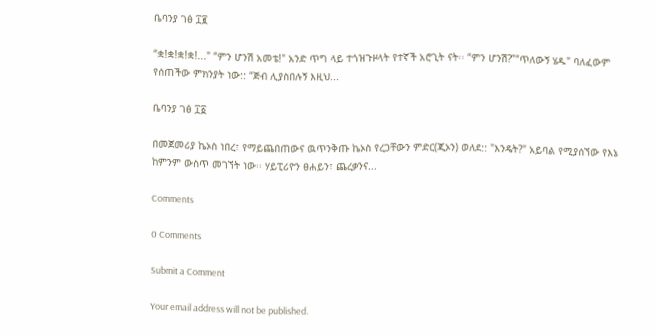ቤባንያ ገፅ ፲፪

“ቋ!ቋ!ቋ!ቋ!..." “ምን ሆንሽ አመቴ!" አንድ ጥግ ላይ ተጎዝጉዞላት የተኛች አሮጊት ናት፡፡ “ምን ሆንሽ?”“ጥለውኝ ሄዱ" ባለፈውም የሰጠችው ምክንያት ነው:: “ጅብ ሊያስበሉኝ እዚህ...

ቤባንያ ገፅ ፲፩

በመጀመሪያ ኬኦስ ነበረ፣ የማይጨበጠውና ዉጥንቅጡ ኬኦስ የረጋቸውን ምድር(ጂኦን) ወለደ:: "እንዴት?" አይባል የሚያሰኘው የእኔ ከምንም ውስጥ መገኘት ነው፡፡ ሃይፒሪዮን ፀሐይን፣ ጨረቃንና...

Comments

0 Comments

Submit a Comment

Your email address will not be published.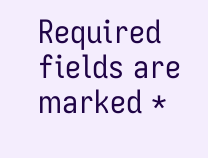Required fields are marked *